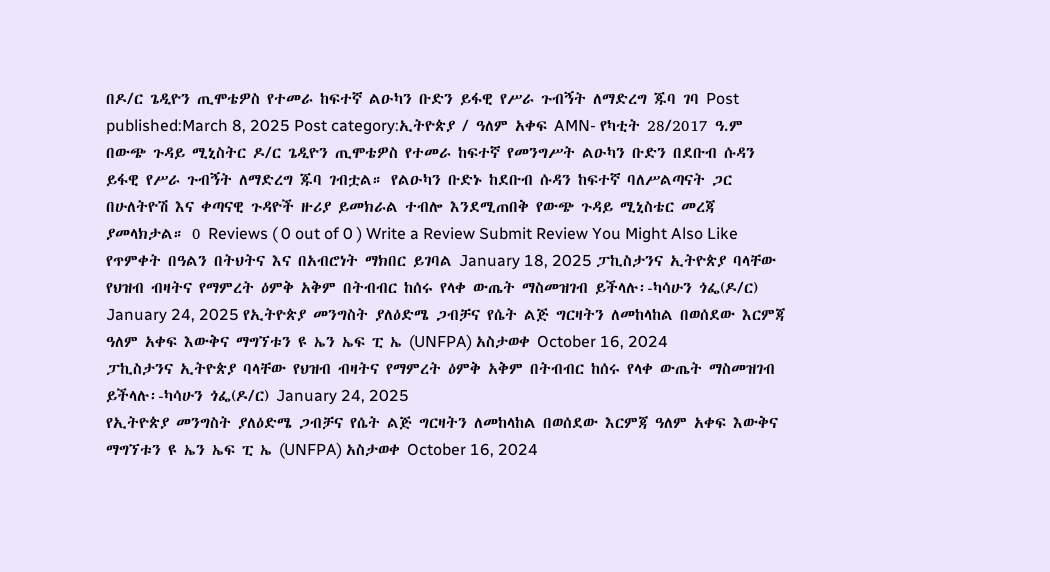በዶ/ር ጌዲዮን ጢሞቴዎስ የተመራ ከፍተኛ ልዑካን ቡድን ይፋዊ የሥራ ጉብኝት ለማድረግ ጁባ ገባ Post published:March 8, 2025 Post category:ኢትዮጵያ / ዓለም አቀፍ AMN- የካቲት 28/2017 ዓ.ም በውጭ ጉዳይ ሚኒስትር ዶ/ር ጌዲዮን ጢሞቴዎስ የተመራ ከፍተኛ የመንግሥት ልዑካን ቡድን በደቡብ ሱዳን ይፋዊ የሥራ ጉብኝት ለማድረግ ጁባ ገብቷል። የልዑካን ቡድኑ ከደቡብ ሱዳን ከፍተኛ ባለሥልጣናት ጋር በሁለትዮሽ እና ቀጣናዊ ጉዳዮች ዙሪያ ይመክራል ተብሎ እንደሚጠበቅ የውጭ ጉዳይ ሚኒስቴር መረጃ ያመላክታል። 0 Reviews ( 0 out of 0 ) Write a Review Submit Review You Might Also Like የጥምቀት በዓልን በትህትና እና በአብሮነት ማክበር ይገባል January 18, 2025 ፓኪስታንና ኢትዮጵያ ባላቸው የህዝብ ብዛትና የማምረት ዕምቅ አቅም በትብብር ከሰሩ የላቀ ውጤት ማስመዝገብ ይችላሉ፡-ካሳሁን ጎፌ(ዶ/ር) January 24, 2025 የኢትዮጵያ መንግስት ያለዕድሜ ጋብቻና የሴት ልጅ ግርዛትን ለመከላከል በወሰደው እርምጃ ዓለም አቀፍ እውቅና ማግኘቱን ዩ ኤን ኤፍ ፒ ኤ (UNFPA) አስታወቀ October 16, 2024
ፓኪስታንና ኢትዮጵያ ባላቸው የህዝብ ብዛትና የማምረት ዕምቅ አቅም በትብብር ከሰሩ የላቀ ውጤት ማስመዝገብ ይችላሉ፡-ካሳሁን ጎፌ(ዶ/ር) January 24, 2025
የኢትዮጵያ መንግስት ያለዕድሜ ጋብቻና የሴት ልጅ ግርዛትን ለመከላከል በወሰደው እርምጃ ዓለም አቀፍ እውቅና ማግኘቱን ዩ ኤን ኤፍ ፒ ኤ (UNFPA) አስታወቀ October 16, 2024